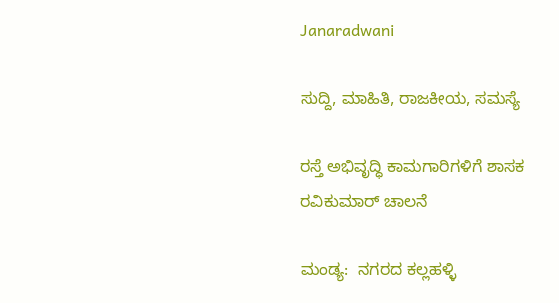Janaradwani

ಸುದ್ದಿ, ಮಾಹಿತಿ, ರಾಜಕೀಯ, ಸಮಸ್ಯೆ

ರಸ್ತೆ ಅಭಿವೃದ್ಧಿ ಕಾಮಗಾರಿಗಳಿಗೆ ಶಾಸಕ ರವಿಕುಮಾರ್ ಚಾಲನೆ

ಮಂಡ್ಯ:  ನಗರದ ಕಲ್ಲಹಳ್ಳಿ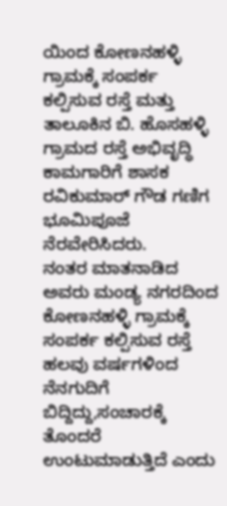ಯಿಂದ ಕೋಣನಹಳ್ಳಿ ಗ್ರಾಮಕ್ಕೆ ಸಂಪರ್ಕ ಕಲ್ಪಿಸುವ ರಸ್ತೆ ಮತ್ತು ತಾಲೂಕಿನ ಬಿ. ಹೊಸಹಳ್ಳಿ ಗ್ರಾಮದ ರಸ್ತೆ ಅಭಿವೃದ್ಧಿ ಕಾಮಗಾರಿಗೆ ಶಾಸಕ ರವಿಕುಮಾರ್ ಗೌಡ ಗಣಿಗ ಭೂಮಿಪೂಜೆ  ನೆರವೇರಿಸಿದರು.
ನಂತರ ಮಾತನಾಡಿದ ಅವರು ಮಂಡ್ಯ ನಗರದಿಂದ ಕೋಣನಹಳ್ಳಿ ಗ್ರಾಮಕ್ಕೆ ಸಂಪರ್ಕ ಕಲ್ಪಿಸುವ ರಸ್ತೆ ಹಲವು ವರ್ಷಗಳಿಂದ ನೆನಗುದಿಗೆ  ಬಿದ್ದಿದ್ದು,ಸಂಚಾರಕ್ಕೆ ತೊಂದರೆ ಉಂಟುಮಾಡುತ್ತಿದೆ ಎಂದು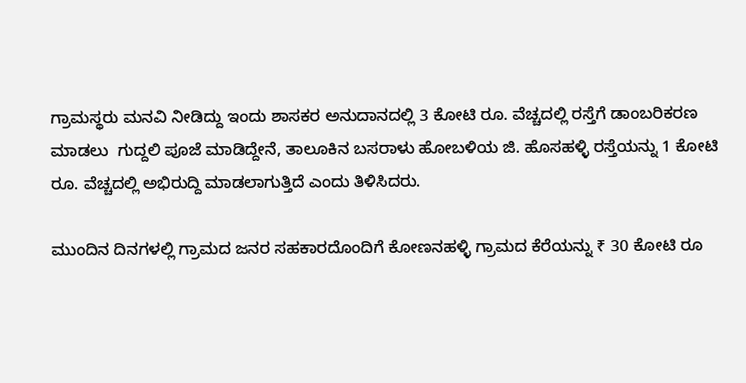ಗ್ರಾಮಸ್ಥರು ಮನವಿ ನೀಡಿದ್ದು ಇಂದು ಶಾಸಕರ ಅನುದಾನದಲ್ಲಿ 3 ಕೋಟಿ ರೂ. ವೆಚ್ಚದಲ್ಲಿ ರಸ್ತೆಗೆ ಡಾಂಬರಿಕರಣ ಮಾಡಲು  ಗುದ್ದಲಿ ಪೂಜೆ ಮಾಡಿದ್ದೇನೆ, ತಾಲೂಕಿನ ಬಸರಾಳು ಹೋಬಳಿಯ ಜಿ. ಹೊಸಹಳ್ಳಿ ರಸ್ತೆಯನ್ನು 1 ಕೋಟಿ ರೂ. ವೆಚ್ಚದಲ್ಲಿ ಅಭಿರುದ್ದಿ ಮಾಡಲಾಗುತ್ತಿದೆ ಎಂದು ತಿಳಿಸಿದರು.

ಮುಂದಿನ ದಿನಗಳಲ್ಲಿ ಗ್ರಾಮದ ಜನರ ಸಹಕಾರದೊಂದಿಗೆ ಕೋಣನಹಳ್ಳಿ ಗ್ರಾಮದ ಕೆರೆಯನ್ನು ₹ 30 ಕೋಟಿ ರೂ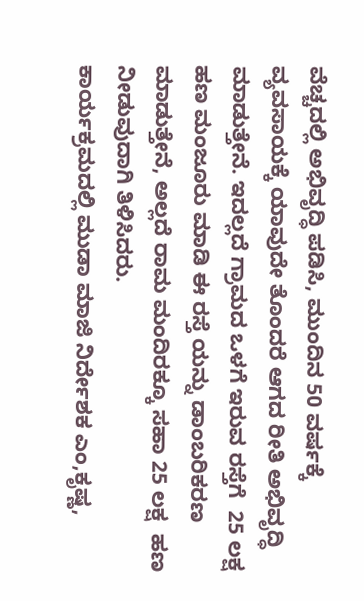ವೆಚ್ಚದಲ್ಲಿ ಅಭಿವೃದ್ಧಿ ಪಡಿಸಿ, ಮುಂದಿನ 50 ವರ್ಷಕ್ಕೆ ವ್ಯವಸಾಯಕ್ಕೆ ಯಾವುದೇ ತೊಂದರೆ ಆಗದ ರೀತಿ ಅಭಿವೃದ್ಧಿ ಮಾಡುತ್ತೇನೆ. ಇದಲ್ಲದೆ ಗ್ರಾಮದ ಒಳಗೆ ಇರುವ ರಸ್ತೆಗೆ  25 ಲಕ್ಷ ಹಣ ಮಂಜೂರು ಮಾಡಿ ಈ ರಸ್ತೆ ಯನ್ನು ಡಾಂಬರಿಕರಣ ಮಾಡುತ್ತೇನೆ, ಅಲ್ಲದೆ ರಾಮ ಮಂದಿರಕ್ಕೂ ಸಹಾ 25 ಲಕ್ಷ  ಹಣ ನೀಡುವುದಾಗಿ ತಿಳಿಸಿದರು.
ಕಾರ್ಯಕ್ರಮದಲ್ಲಿ ಮುಡಾ ಮಾಜಿ ನಿರ್ದೇಶಕ ಎಂ,ಕೃಷ್ಣ,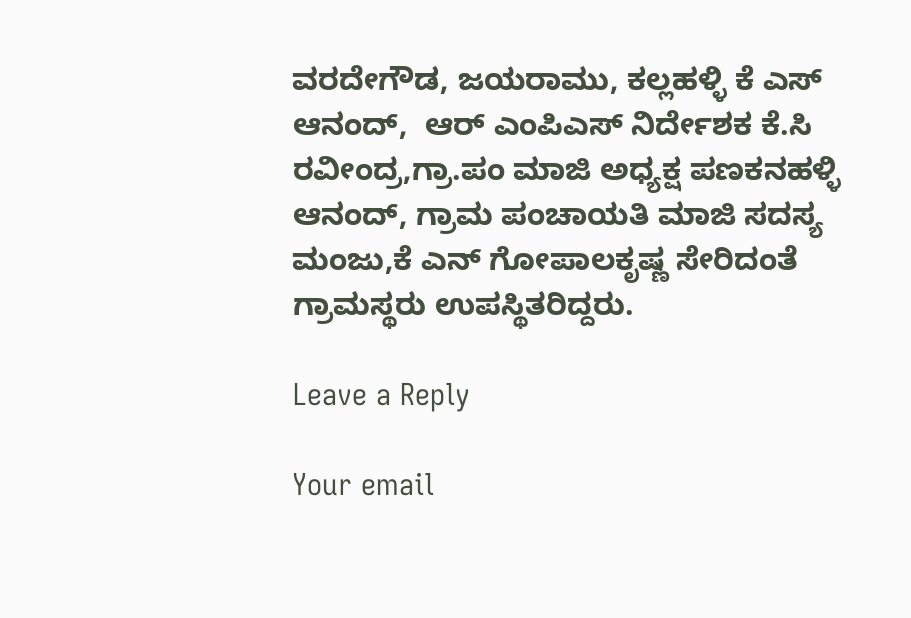ವರದೇಗೌಡ, ಜಯರಾಮು, ಕಲ್ಲಹಳ್ಳಿ ಕೆ ಎಸ್ ಆನಂದ್,  ಆರ್ ಎಂಪಿಎಸ್ ನಿರ್ದೇಶಕ ಕೆ.ಸಿ ರವೀಂದ್ರ,ಗ್ರಾ.ಪಂ ಮಾಜಿ ಅಧ್ಯಕ್ಷ ಪಣಕನಹಳ್ಳಿ ಆನಂದ್, ಗ್ರಾಮ ಪಂಚಾಯತಿ ಮಾಜಿ ಸದಸ್ಯ ಮಂಜು,ಕೆ ಎನ್ ಗೋಪಾಲಕೃಷ್ಣ ಸೇರಿದಂತೆ ಗ್ರಾಮಸ್ಥರು ಉಪಸ್ಥಿತರಿದ್ದರು.

Leave a Reply

Your email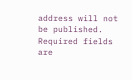address will not be published. Required fields are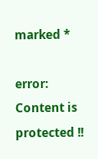marked *

error: Content is protected !!